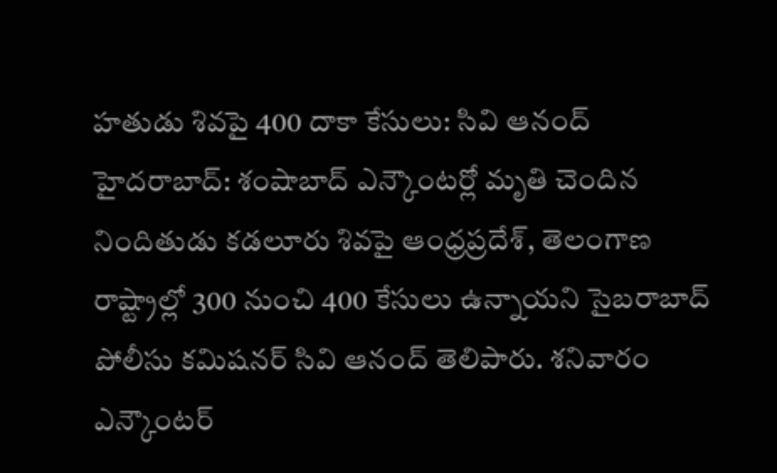హతుడు శివపై 400 దాకా కేసులు: సివి ఆనంద్
హైదరాబాద్: శంషాబాద్ ఎన్కౌంటర్లో మృతి చెందిన నిందితుడు కడలూరు శివపై ఆంధ్రప్రదేశ్, తెలంగాణ రాష్ట్రాల్లో 300 నుంచి 400 కేసులు ఉన్నాయని సైబరాబాద్ పోలీసు కమిషనర్ సివి ఆనంద్ తెలిపారు. శనివారం ఎన్కౌంటర్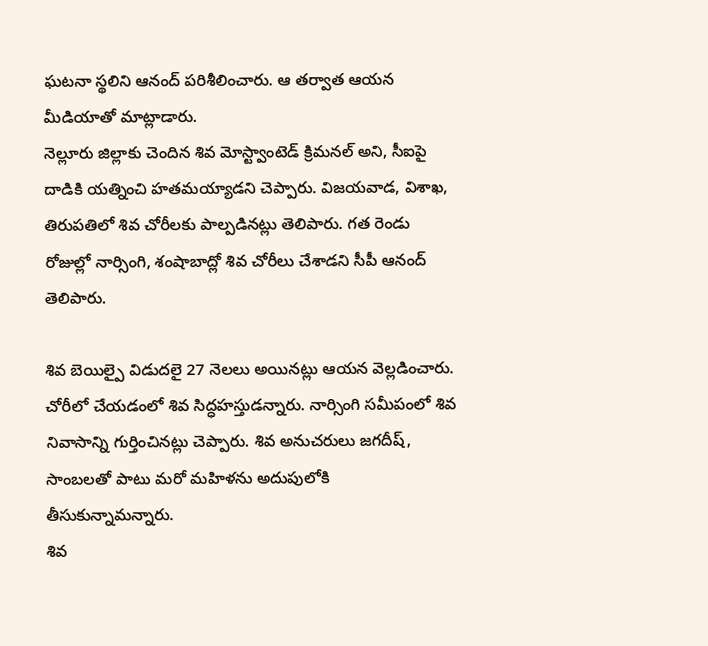ఘటనా స్థలిని ఆనంద్ పరిశీలించారు. ఆ తర్వాత ఆయన మీడియాతో మాట్లాడారు.
నెల్లూరు జిల్లాకు చెందిన శివ మోస్ట్వాంటెడ్ క్రిమనల్ అని, సీఐపై దాడికి యత్నించి హతమయ్యాడని చెప్పారు. విజయవాడ, విశాఖ, తిరుపతిలో శివ చోరీలకు పాల్పడినట్లు తెలిపారు. గత రెండు రోజుల్లో నార్సింగి, శంషాబాద్లో శివ చోరీలు చేశాడని సీపీ ఆనంద్ తెలిపారు.

శివ బెయిల్పై విడుదలై 27 నెలలు అయినట్లు ఆయన వెల్లడించారు. చోరీలో చేయడంలో శివ సిద్ధహస్తుడన్నారు. నార్సింగి సమీపంలో శివ నివాసాన్ని గుర్తించినట్లు చెప్పారు. శివ అనుచరులు జగదీష్, సాంబలతో పాటు మరో మహిళను అదుపులోకి తీసుకున్నామన్నారు.
శివ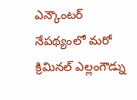ఎన్కౌంటర్ నేపథ్యంలో మరో క్రిమినల్ ఎల్లంగౌడ్ను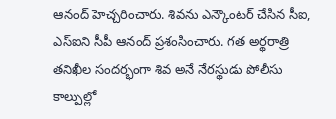ఆనంద్ హెచ్చరించారు. శివను ఎన్కౌంటర్ చేసిన సీఐ, ఎస్ఐని సీపీ ఆనంద్ ప్రశంసించారు. గత అర్థరాత్రి తనిఖీల సందర్భంగా శివ అనే నేరస్థుడు పోలీసు కాల్పుల్లో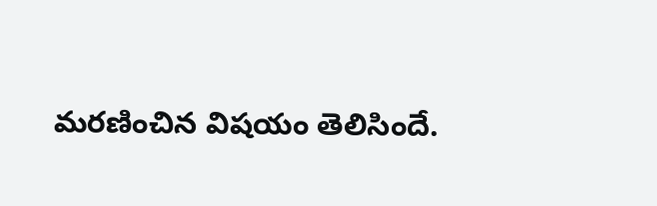మరణించిన విషయం తెలిసిందే.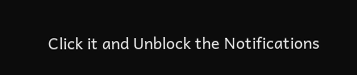Click it and Unblock the Notifications